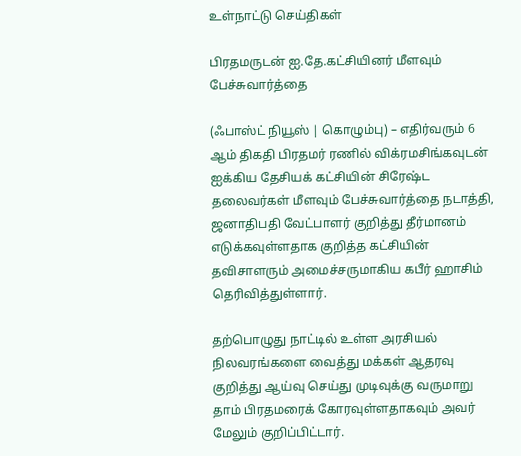உள்நாட்டு செய்திகள்

பிரதமருடன் ஐ.தே.கட்சியினர் மீளவும் பேச்சுவார்த்தை

(ஃபாஸ்ட் நியூஸ் | கொழும்பு) – எதிர்வரும் 6 ஆம் திகதி பிரதமர் ரணில் விக்ரமசிங்கவுடன் ஐக்கிய தேசியக் கட்சியின் சிரேஷ்ட தலைவர்கள் மீளவும் பேச்சுவார்த்தை நடாத்தி, ஜனாதிபதி வேட்பாளர் குறித்து தீர்மானம் எடுக்கவுள்ளதாக குறித்த கட்சியின் தவிசாளரும் அமைச்சருமாகிய கபீர் ஹாசிம் தெரிவித்துள்ளார்.

தற்பொழுது நாட்டில் உள்ள அரசியல் நிலவரங்களை வைத்து மக்கள் ஆதரவு குறித்து ஆய்வு செய்து முடிவுக்கு வருமாறு தாம் பிரதமரைக் கோரவுள்ளதாகவும் அவர் மேலும் குறிப்பிட்டார்.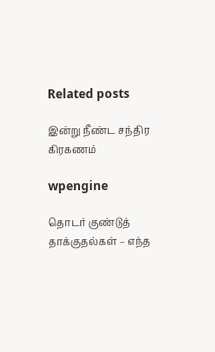Related posts

இன்று நீண்ட சந்திர கிரகணம்

wpengine

தொடர் குண்டுத் தாக்குதல்கள் – எந்த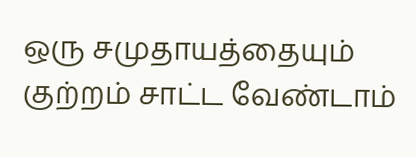ஒரு சமுதாயத்தையும் குற்றம் சாட்ட வேண்டாம்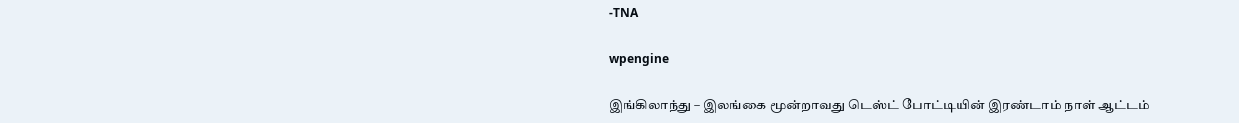-TNA

wpengine

இங்கிலாந்து – இலங்கை மூன்றாவது டெஸ்ட் போட்டியின் இரண்டாம் நாள் ஆட்டம்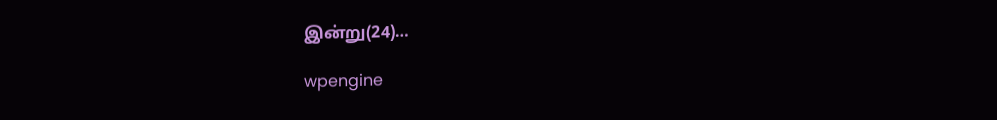இன்று(24)…

wpengine